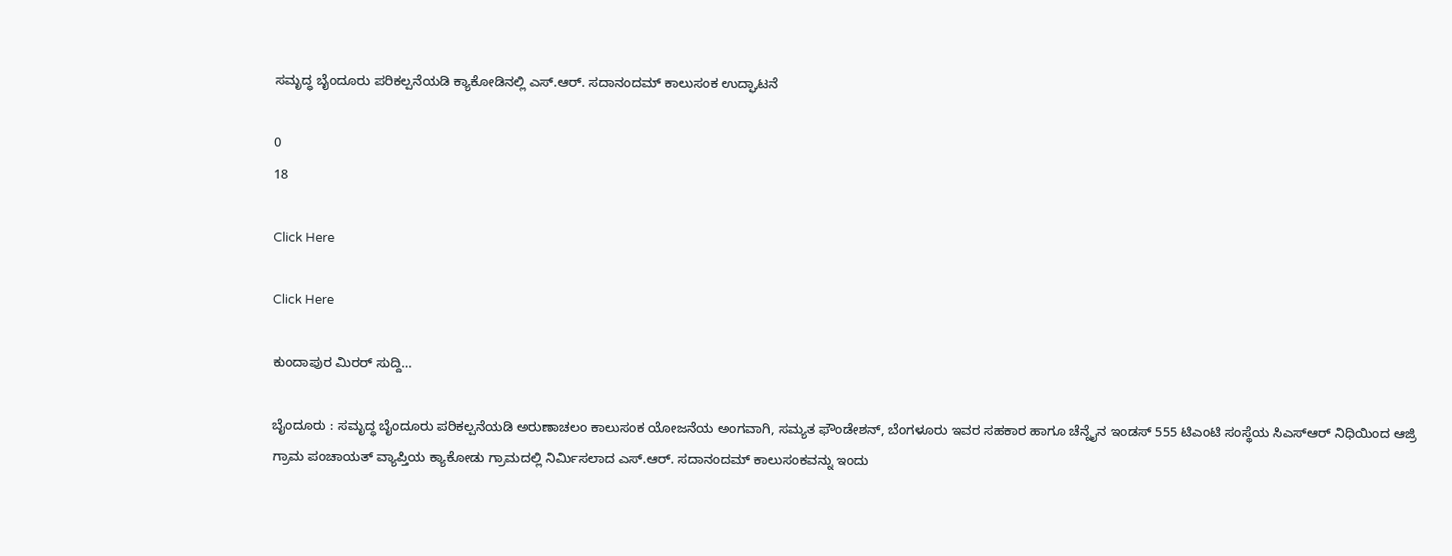ಸಮೃದ್ಧ ಬೈಂದೂರು ಪರಿಕಲ್ಪನೆಯಡಿ ಕ್ಯಾಕೋಡಿನಲ್ಲಿ ಎಸ್.ಆರ್. ಸದಾನಂದಮ್ ಕಾಲುಸಂಕ ಉದ್ಘಾಟನೆ

0
18

Click Here

Click Here

ಕುಂದಾಪುರ ಮಿರರ್ ಸುದ್ದಿ…

ಬೈಂದೂರು : ಸಮೃದ್ಧ ಬೈಂದೂರು ಪರಿಕಲ್ಪನೆಯಡಿ ಅರುಣಾಚಲಂ ಕಾಲುಸಂಕ ಯೋಜನೆಯ ಅಂಗವಾಗಿ, ಸಮ್ಯತ ಫೌಂಡೇಶನ್, ಬೆಂಗಳೂರು ಇವರ ಸಹಕಾರ ಹಾಗೂ ಚೆನ್ನೈನ ಇಂಡಸ್ 555 ಟಿಎಂಟಿ ಸಂಸ್ಥೆಯ ಸಿಎಸ್ಆರ್ ನಿಧಿಯಿಂದ ಆಜ್ರಿ ಗ್ರಾಮ ಪಂಚಾಯತ್ ವ್ಯಾಪ್ತಿಯ ಕ್ಯಾಕೋಡು ಗ್ರಾಮದಲ್ಲಿ ನಿರ್ಮಿಸಲಾದ ಎಸ್.ಆರ್. ಸದಾನಂದಮ್ ಕಾಲುಸಂಕವನ್ನು ಇಂದು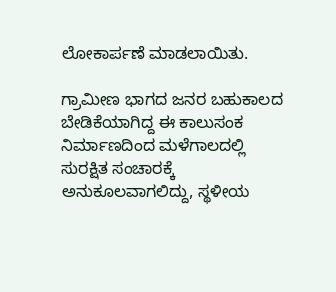ಲೋಕಾರ್ಪಣೆ ಮಾಡಲಾಯಿತು.

ಗ್ರಾಮೀಣ ಭಾಗದ ಜನರ ಬಹುಕಾಲದ ಬೇಡಿಕೆಯಾಗಿದ್ದ ಈ ಕಾಲುಸಂಕ ನಿರ್ಮಾಣದಿಂದ ಮಳೆಗಾಲದಲ್ಲಿ ಸುರಕ್ಷಿತ ಸಂಚಾರಕ್ಕೆ ಅನುಕೂಲವಾಗಲಿದ್ದು, ಸ್ಥಳೀಯ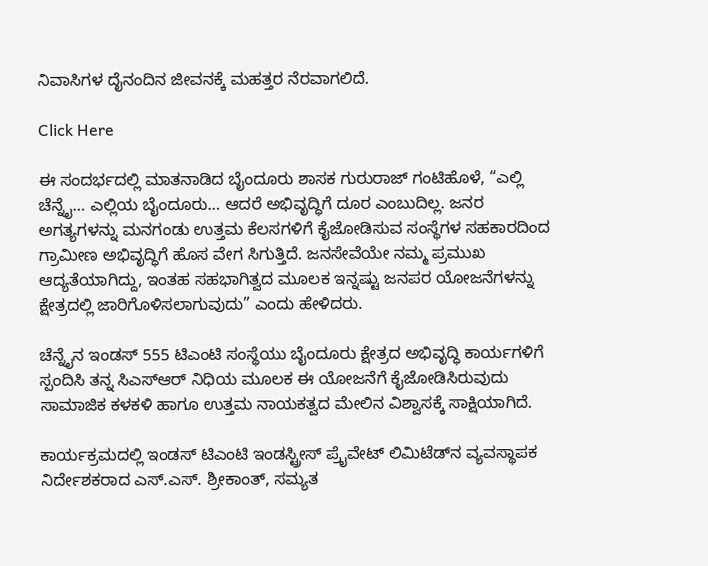ನಿವಾಸಿಗಳ ದೈನಂದಿನ ಜೀವನಕ್ಕೆ ಮಹತ್ತರ ನೆರವಾಗಲಿದೆ.

Click Here

ಈ ಸಂದರ್ಭದಲ್ಲಿ ಮಾತನಾಡಿದ ಬೈಂದೂರು ಶಾಸಕ ಗುರುರಾಜ್ ಗಂಟಿಹೊಳೆ, “ಎಲ್ಲಿ ಚೆನ್ನೈ… ಎಲ್ಲಿಯ ಬೈಂದೂರು… ಆದರೆ ಅಭಿವೃದ್ಧಿಗೆ ದೂರ ಎಂಬುದಿಲ್ಲ. ಜನರ ಅಗತ್ಯಗಳನ್ನು ಮನಗಂಡು ಉತ್ತಮ ಕೆಲಸಗಳಿಗೆ ಕೈಜೋಡಿಸುವ ಸಂಸ್ಥೆಗಳ ಸಹಕಾರದಿಂದ ಗ್ರಾಮೀಣ ಅಭಿವೃದ್ಧಿಗೆ ಹೊಸ ವೇಗ ಸಿಗುತ್ತಿದೆ. ಜನಸೇವೆಯೇ ನಮ್ಮ ಪ್ರಮುಖ ಆದ್ಯತೆಯಾಗಿದ್ದು, ಇಂತಹ ಸಹಭಾಗಿತ್ವದ ಮೂಲಕ ಇನ್ನಷ್ಟು ಜನಪರ ಯೋಜನೆಗಳನ್ನು ಕ್ಷೇತ್ರದಲ್ಲಿ ಜಾರಿಗೊಳಿಸಲಾಗುವುದು” ಎಂದು ಹೇಳಿದರು.

ಚೆನ್ನೈನ ಇಂಡಸ್ 555 ಟಿಎಂಟಿ ಸಂಸ್ಥೆಯು ಬೈಂದೂರು ಕ್ಷೇತ್ರದ ಅಭಿವೃದ್ಧಿ ಕಾರ್ಯಗಳಿಗೆ ಸ್ಪಂದಿಸಿ ತನ್ನ ಸಿಎಸ್ಆರ್ ನಿಧಿಯ ಮೂಲಕ ಈ ಯೋಜನೆಗೆ ಕೈಜೋಡಿಸಿರುವುದು ಸಾಮಾಜಿಕ ಕಳಕಳಿ ಹಾಗೂ ಉತ್ತಮ ನಾಯಕತ್ವದ ಮೇಲಿನ ವಿಶ್ವಾಸಕ್ಕೆ ಸಾಕ್ಷಿಯಾಗಿದೆ.

ಕಾರ್ಯಕ್ರಮದಲ್ಲಿ ಇಂಡಸ್ ಟಿಎಂಟಿ ಇಂಡಸ್ಟ್ರೀಸ್ ಪ್ರೈವೇಟ್ ಲಿಮಿಟೆಡ್‌ನ ವ್ಯವಸ್ಥಾಪಕ ನಿರ್ದೇಶಕರಾದ ಎಸ್.ಎಸ್. ಶ್ರೀಕಾಂತ್, ಸಮ್ಯತ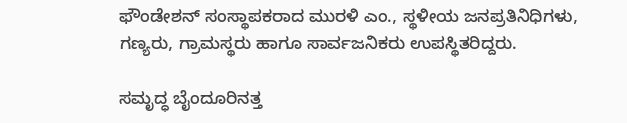ಫೌಂಡೇಶನ್ ಸಂಸ್ಥಾಪಕರಾದ ಮುರಳಿ ಎಂ., ಸ್ಥಳೀಯ ಜನಪ್ರತಿನಿಧಿಗಳು, ಗಣ್ಯರು, ಗ್ರಾಮಸ್ಥರು ಹಾಗೂ ಸಾರ್ವಜನಿಕರು ಉಪಸ್ಥಿತರಿದ್ದರು.

ಸಮೃದ್ಧ ಬೈಂದೂರಿನತ್ತ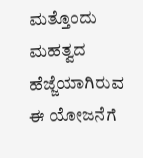ಮತ್ತೊಂದು ಮಹತ್ವದ ಹೆಜ್ಜೆಯಾಗಿರುವ ಈ ಯೋಜನೆಗೆ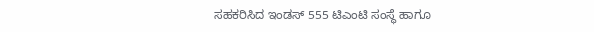ಸಹಕರಿಸಿದ ಇಂಡಸ್ 555 ಟಿಎಂಟಿ ಸಂಸ್ಥೆ ಹಾಗೂ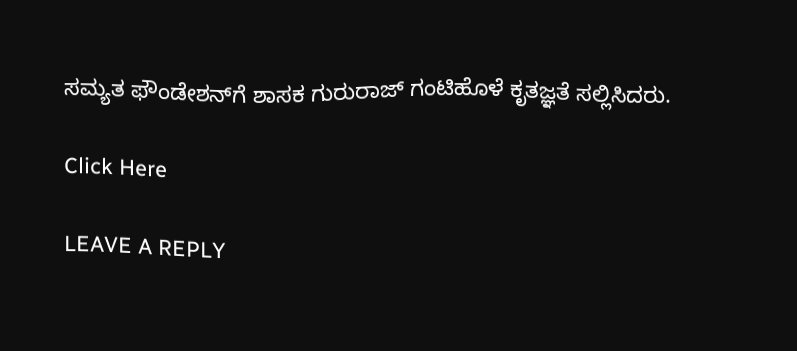ಸಮ್ಯತ ಫೌಂಡೇಶನ್‌ಗೆ ಶಾಸಕ ಗುರುರಾಜ್ ಗಂಟಿಹೊಳೆ ಕೃತಜ್ಞತೆ ಸಲ್ಲಿಸಿದರು.

Click Here

LEAVE A REPLY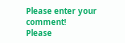Please enter your comment!
Please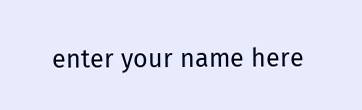enter your name here